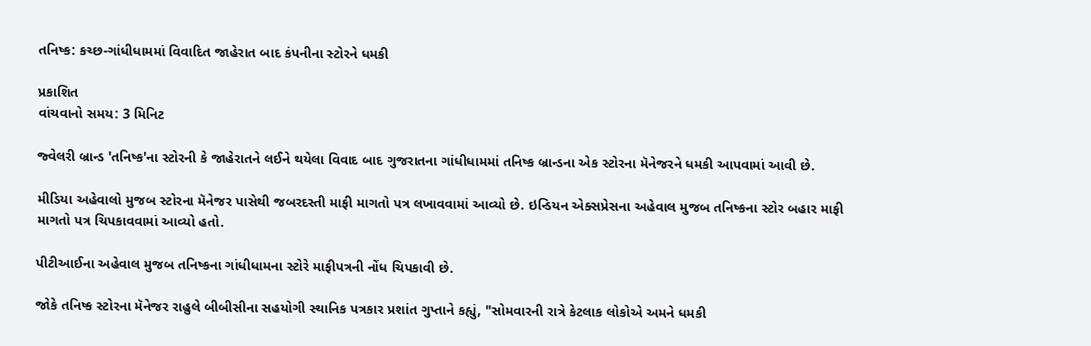તનિષ્ક: કચ્છ-ગાંધીધામમાં વિવાદિત જાહેરાત બાદ કંપનીના સ્ટોરને ધમકી

પ્રકાશિત
વાંચવાનો સમય: 3 મિનિટ

જ્વેલરી બ્રાન્ડ 'તનિષ્ક'ના સ્ટોરની કે જાહેરાતને લઈને થયેલા વિવાદ બાદ ગુજરાતના ગાંધીધામમાં તનિષ્ક બ્રાન્ડના એક સ્ટોરના મૅનેજરને ધમકી આપવામાં આવી છે.

મીડિયા અહેવાલો મુજબ સ્ટોરના મૅનેજર પાસેથી જબરદસ્તી માફી માગતો પત્ર લખાવવામાં આવ્યો છે. ઇન્ડિયન એક્સપ્રેસના અહેવાલ મુજબ તનિષ્કના સ્ટોર બહાર માફી માગતો પત્ર ચિપકાવવામાં આવ્યો હતો.

પીટીઆઈના અહેવાલ મુજબ તનિષ્કના ગાંધીધામના સ્ટોરે માફીપત્રની નોંધ ચિપકાવી છે.

જોકે તનિષ્ક સ્ટોરના મૅનેજર રાહુલે બીબીસીના સહયોગી સ્થાનિક પત્રકાર પ્રશાંત ગુપ્તાને કહ્યું, "સોમવારની રાત્રે કેટલાક લોકોએ અમને ધમકી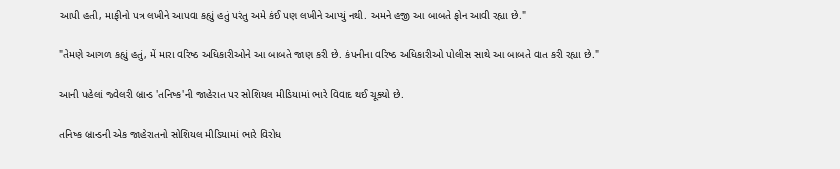આપી હતી, માફીનો પત્ર લખીને આપવા કહ્યું હતું પરંતુ અમે કંઈ પણ લખીને આપ્યું નથી. અમને હજી આ બાબતે ફોન આવી રહ્યા છે."

"તેમણે આગળ કહ્યું હતું, મેં મારા વરિષ્ઠ અધિકારીઓને આ બાબતે જાણ કરી છે. કંપનીના વરિષ્ઠ અધિકારીઓ પોલીસ સાથે આ બાબતે વાત કરી રહ્યા છે."

આની પહેલાં જ્વેલરી બ્રાન્ડ 'તનિષ્ક'ની જાહેરાત પર સોશિયલ મીડિયામાં ભારે વિવાદ થઈ ચૂક્યો છે.

તનિષ્ક બ્રાન્ડની એક જાહેરાતનો સોશિયલ મીડિયામાં ભારે વિરોધ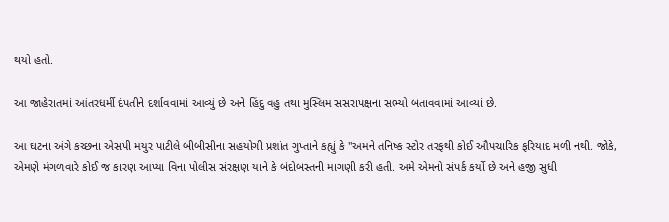થયો હતો.

આ જાહેરાતમાં આંતરધર્મી દંપતીને દર્શાવવામાં આવ્યું છે અને હિંદુ વહુ તથા મુસ્લિમ સસરાપક્ષના સભ્યો બતાવવામાં આવ્યાં છે.

આ ઘટના અંગે કચ્છના એસપી મયુર પાટીલે બીબીસીના સહયોગી પ્રશાંત ગુપ્તાને કહ્યું કે "અમને તનિષ્ક સ્ટોર તરફથી કોઈ ઔપચારિક ફરિયાદ મળી નથી. જોકે, એમણે મંગળવારે કોઈ જ કારણ આપ્યા વિના પોલીસ સંરક્ષણ યાને કે બંદોબસ્તની માગણી કરી હતી. અમે એમનો સંપર્ક કર્યો છે અને હજી સુધી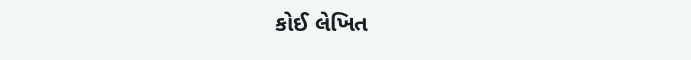કોઈ લેખિત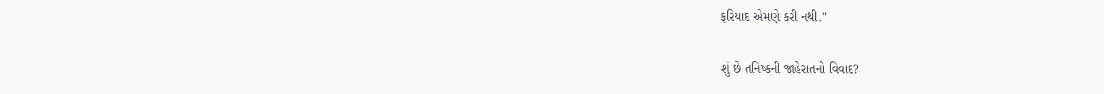ફરિયાદ એમણે કરી નથી."

શું છે તનિષ્કની જાહેરાતનો વિવાદ?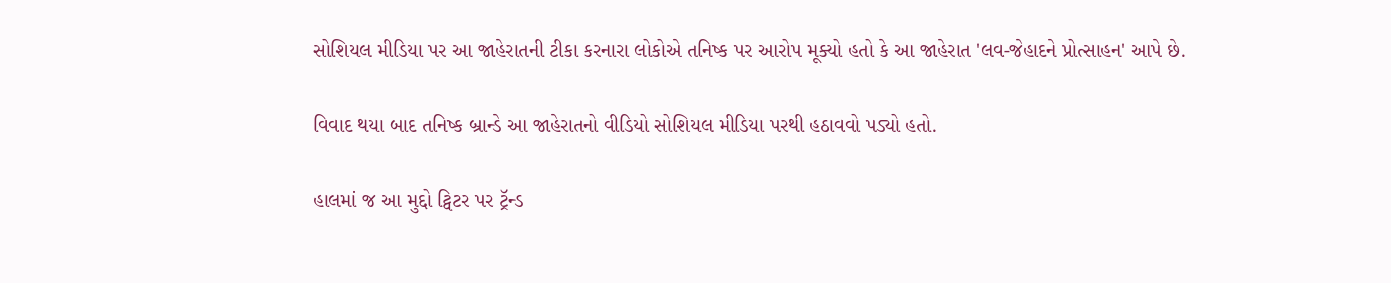સોશિયલ મીડિયા પર આ જાહેરાતની ટીકા કરનારા લોકોએ તનિષ્ક પર આરોપ મૂક્યો હતો કે આ જાહેરાત 'લવ-જેહાદને પ્રોત્સાહન' આપે છે.

વિવાદ થયા બાદ તનિષ્ક બ્રાન્ડે આ જાહેરાતનો વીડિયો સોશિયલ મીડિયા પરથી હઠાવવો પડ્યો હતો.

હાલમાં જ આ મુદ્દો ટ્વિટર પર ટ્રૅન્ડ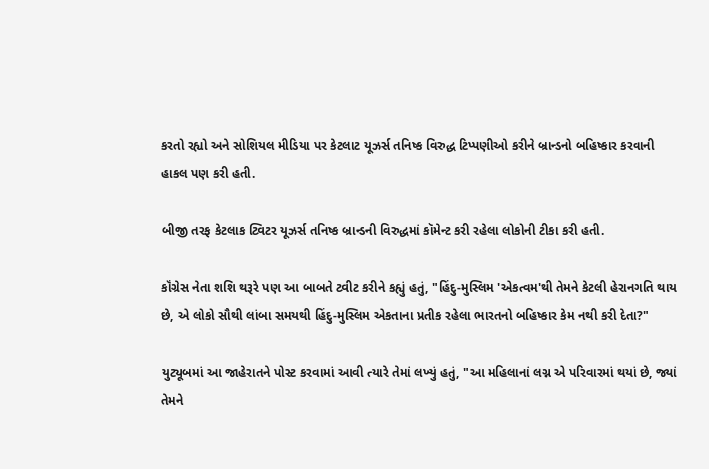કરતો રહ્યો અને સોશિયલ મીડિયા પર કેટલાટ યૂઝર્સ તનિષ્ક વિરુદ્ધ ટિપ્પણીઓ કરીને બ્રાન્ડનો બહિષ્કાર કરવાની હાકલ પણ કરી હતી.

બીજી તરફ કેટલાક ટ્વિટર યૂઝર્સ તનિષ્ક બ્રાન્ડની વિરુદ્ધમાં કૉમેન્ટ કરી રહેલા લોકોની ટીકા કરી હતી.

કૉંગ્રેસ નેતા શશિ થરૂરે પણ આ બાબતે ટ્વીટ કરીને કહ્યું હતું, "હિંદુ-મુસ્લિમ 'એકત્વમ'થી તેમને કેટલી હેરાનગતિ થાય છે, એ લોકો સૌથી લાંબા સમયથી હિંદુ-મુસ્લિમ એકતાના પ્રતીક રહેલા ભારતનો બહિષ્કાર કેમ નથી કરી દેતા?"

યુટ્યૂબમાં આ જાહેરાતને પોસ્ટ કરવામાં આવી ત્યારે તેમાં લખ્યું હતું, "આ મહિલાનાં લગ્ન એ પરિવારમાં થયાં છે, જ્યાં તેમને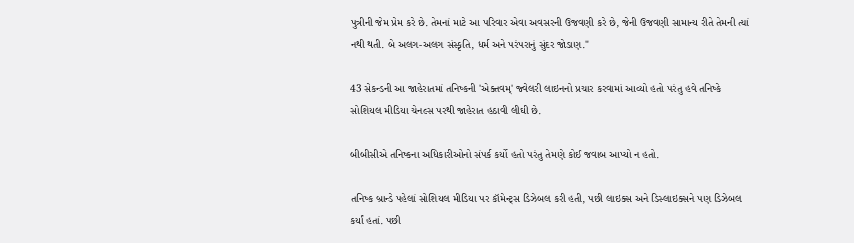પુત્રીની જેમ પ્રેમ કરે છે. તેમનાં માટે આ પરિવાર એવા અવસરની ઉજવણી કરે છે, જેની ઉજવણી સામાન્ય રીતે તેમની ત્યાં નથી થતી. બે અલગ-અલગ સંસ્કૃતિ, ધર્મ અને પરંપરાનું સુંદર જોડાણ."

43 સેકન્ડની આ જાહેરાતમાં તનિષ્કની 'એક્તવમ્' જ્વેલરી લાઇનનો પ્રચાર કરવામાં આવ્યો હતો પરંતુ હવે તનિષ્કે સોશિયલ મીડિયા ચેનલ્સ પરથી જાહેરાત હઠાવી લીઘી છે.

બીબીસીએ તનિષ્કના અધિકારીઓનો સંપર્ક કર્યો હતો પરંતુ તેમણે કોઈ જવાબ આપ્યો ન હતો.

તનિષ્ક બ્રાન્ડે પહેલાં સોશિયલ મીડિયા પર કૉમેન્ટ્સ ડિઝેબલ કરી હતી, પછી લાઇક્સ અને ડિસ્લાઇક્સને પણ ડિઝેબલ કર્યાં હતાં. પછી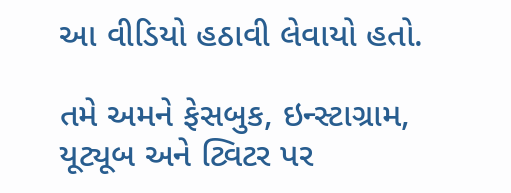આ વીડિયો હઠાવી લેવાયો હતો.

તમે અમને ફેસબુક, ઇન્સ્ટાગ્રામ, યૂટ્યૂબ અને ટ્વિટર પર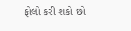ફોલો કરી શકો છો